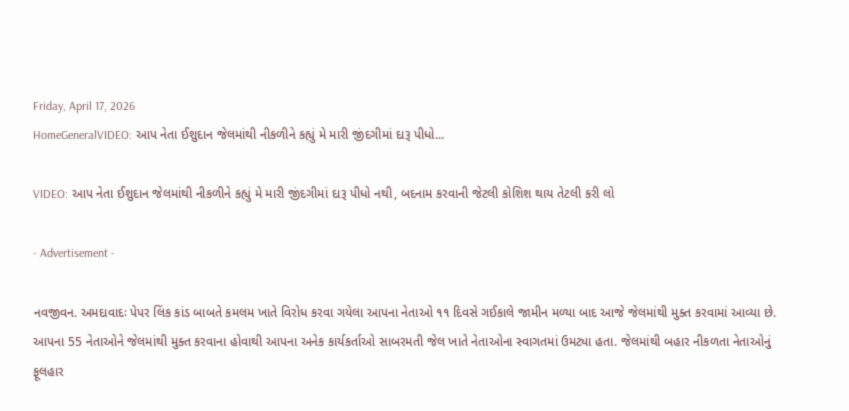Friday, April 17, 2026
HomeGeneralVIDEO: આપ નેતા ઈશુદાન જેલમાંથી નીકળીને કહ્યું મે મારી જીંદગીમાં દારૂ પીધો...

VIDEO: આપ નેતા ઈશુદાન જેલમાંથી નીકળીને કહ્યું મે મારી જીંદગીમાં દારૂ પીધો નથી, બદનામ કરવાની જેટલી કોશિશ થાય તેટલી કરી લો

- Advertisement -

નવજીવન. અમદાવાદઃ પેપર લિંક કાંડ બાબતે કમલમ ખાતે વિરોધ કરવા ગયેલા આપના નેતાઓ ૧૧ દિવસે ગઈકાલે જામીન મળ્યા બાદ આજે જેલમાંથી મુક્ત કરવામાં આવ્યા છે. આપના 55 નેતાઓને જેલમાંથી મુક્ત કરવાના હોવાથી આપના અનેક કાર્યકર્તાઓ સાબરમતી જેલ ખાતે નેતાઓના સ્વાગતમાં ઉમટ્યા હતા. જેલમાંથી બહાર નીકળતા નેતાઓનું ફૂલહાર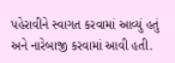પહેરાવીને સ્વાગત કરવામાં આવ્યું હતું અને નારેબાજી કરવામાં આવી હતી.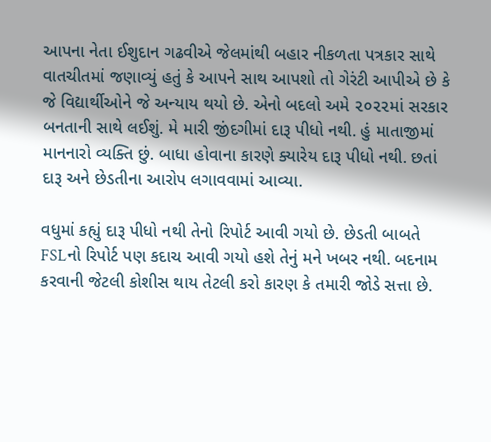આપના નેતા ઈશુદાન ગઢવીએ જેલમાંથી બહાર નીકળતા પત્રકાર સાથે વાતચીતમાં જણાવ્યું હતું કે આપને સાથ આપશો તો ગેરંટી આપીએ છે કે જે વિદ્યાર્થીઓને જે અન્યાય થયો છે. એનો બદલો અમે ૨૦૨૨માં સરકાર બનતાની સાથે લઈશું. મે મારી જીંદગીમાં દારૂ પીધો નથી. હું માતાજીમાં માનનારો વ્યક્તિ છું. બાધા હોવાના કારણે ક્યારેય દારૂ પીધો નથી. છતાં દારૂ અને છેડતીના આરોપ લગાવવામાં આવ્યા.

વધુમાં કહ્યું દારૂ પીધો નથી તેનો રિપોર્ટ આવી ગયો છે. છેડતી બાબતે FSLનો રિપોર્ટ પણ કદાચ આવી ગયો હશે તેનું મને ખબર નથી. બદનામ કરવાની જેટલી કોશીસ થાય તેટલી કરો કારણ કે તમારી જોડે સત્તા છે.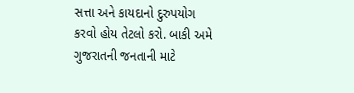સત્તા અને કાયદાનો દુરુપયોગ કરવો હોય તેટલો કરો. બાકી અમે ગુજરાતની જનતાની માટે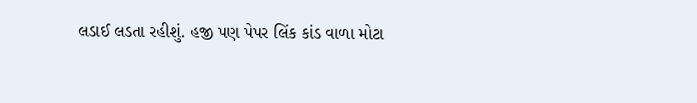લડાઈ લડતા રહીશું. હજી પણ પેપર લિંક કાંડ વાળા મોટા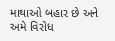માથાઓ બહાર છે અને અમે વિરોધ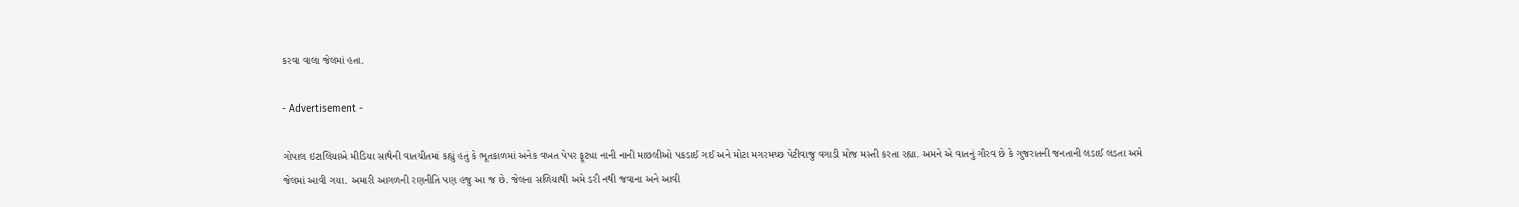કરવા વાલા જેલમાં હતા.

- Advertisement -

ગોપાલ ઇટાલિયાએ મીડિયા સાથેની વાતચીતમાં કહ્યું હતું કે ભૂતકાળમાં અનેક વખત પેપર ફૂટ્યા નાની નાની માછલીઓ પકડાઈ ગઈ અને મોટા મગરમચ્છ પેટીવાજુ વગાડી મોજ મસ્તી કરતા રહ્યા. અમને એ વાતનું ગૌરવ છે કે ગુજરાતની જનતાની લડાઈ લડતા અમે જેલમાં આવી ગયા. અમારી આગળની રણનીતિ પણ હજુ આ જ છે. જેલના સળિયાથી અમે ડરી નથી જવાના અને આવી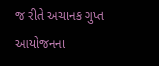જ રીતે અચાનક ગુપ્ત આયોજનના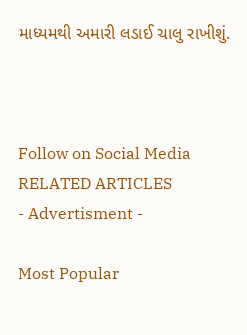માધ્યમથી અમારી લડાઈ ચાલુ રાખીશું.



Follow on Social Media
RELATED ARTICLES
- Advertisment -

Most Popular